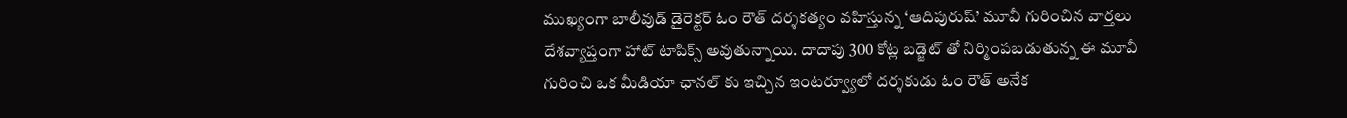ముఖ్యంగా బాలీవుడ్ డైరెక్టర్ ఓం రౌత్ దర్శకత్యం వహిస్తున్న ‘ఆదిపురుష్’ మూవీ గురించిన వార్తలు దేశవ్యాప్తంగా హాట్ టాపిక్స్ అవుతున్నాయి. దాదాపు 300 కోట్ల బడ్జెట్ తో నిర్మింపబడుతున్న ఈ మూవీ గురించి ఒక మీడియా ఛానల్ కు ఇచ్చిన ఇంటర్వ్యూలో దర్శకుడు ఓం రౌత్ అనేక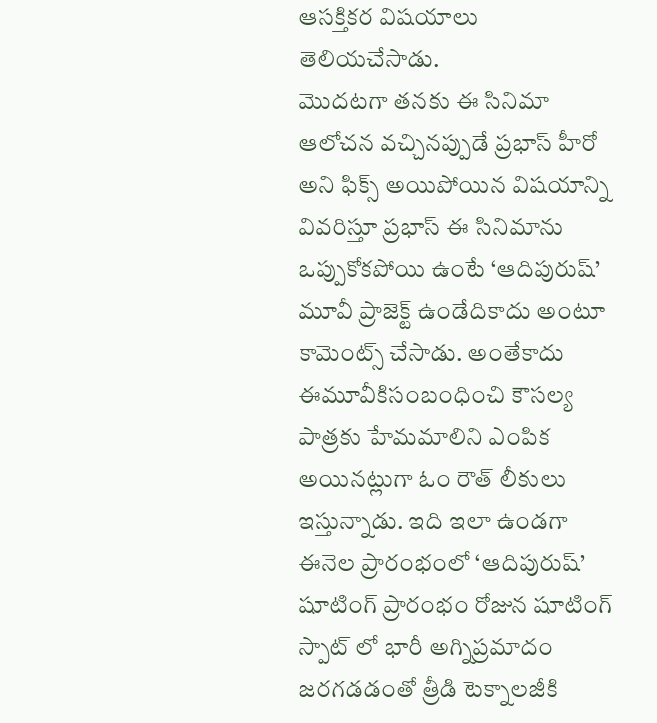ఆసక్తికర విషయాలు తెలియచేసాడు.
మొదటగా తనకు ఈ సినిమా ఆలోచన వచ్చినప్పుడే ప్రభాస్ హీరో అని ఫిక్స్ అయిపోయిన విషయాన్ని వివరిస్తూ ప్రభాస్ ఈ సినిమాను ఒప్పుకోకపోయి ఉంటే ‘ఆదిపురుష్’ మూవీ ప్రాజెక్ట్ ఉండేదికాదు అంటూ కామెంట్స్ చేసాడు. అంతేకాదు ఈమూవీకిసంబంధించి కౌసల్య పాత్రకు హేమమాలిని ఎంపిక అయినట్లుగా ఓం రౌత్ లీకులు ఇస్తున్నాడు. ఇది ఇలా ఉండగా ఈనెల ప్రారంభంలో ‘ఆదిపురుష్’ షూటింగ్ ప్రారంభం రోజున షూటింగ్ స్పాట్ లో భారీ అగ్నిప్రమాదం జరగడడంతో త్రీడి టెక్నాలజీకి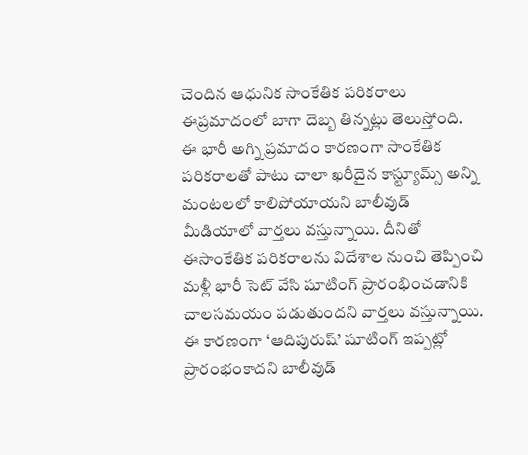చెందిన ఆధునిక సాంకేతిక పరికరాలు ఈప్రమాదంలో బాగా దెబ్బ తిన్నట్లు తెలుస్తోంది.
ఈ భారీ అగ్ని ప్రమాదం కారణంగా సాంకేతిక పరికరాలతో పాటు చాలా ఖరీదైన కాస్ట్యూమ్స్ అన్ని మంటలలో కాలిపోయాయని బాలీవుడ్ మీడియాలో వార్తలు వస్తున్నాయి. దీనితో ఈసాంకేతిక పరికరాలను విదేశాల నుంచి తెప్పించి మళ్లీ భారీ సెట్ వేసి షూటింగ్ ప్రారంభించడానికి చాలసమయం పడుతుందని వార్తలు వస్తున్నాయి. ఈ కారణంగా ‘ఆదిపురుష్’ షూటింగ్ ఇప్పట్లో ప్రారంభంకాదని బాలీవుడ్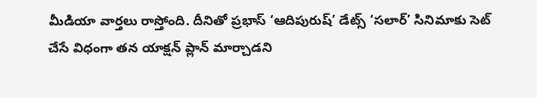మీడియా వార్తలు రాస్తోంది. దీనితో ప్రభాస్ ‘ఆదిపురుష్’ డేట్స్ ‘సలార్’ సినిమాకు సెట్ చేసే విధంగా తన యాక్షన్ ప్లాన్ మార్చాడని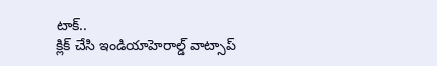టాక్..
క్లిక్ చేసి ఇండియాహెరాల్డ్ వాట్సాప్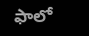ఫాలో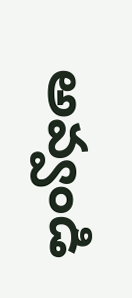అవ్వండి